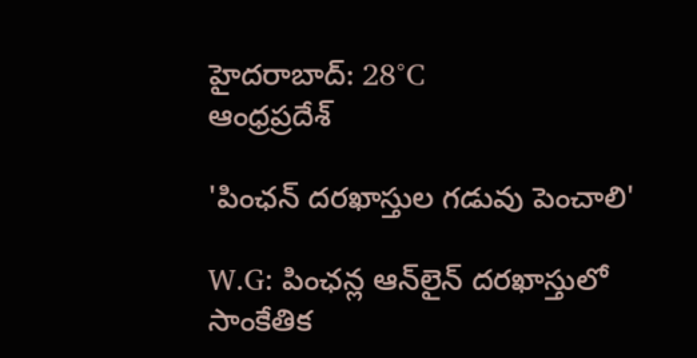హైదరాబాద్: 28°C
ఆంధ్రప్రదేశ్

'పింఛన్ దరఖాస్తుల గడువు పెంచాలి'

W.G: పింఛన్ల ఆన్‌లైన్ దరఖాస్తులో సాంకేతిక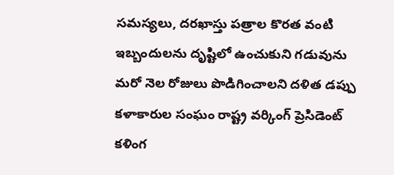సమస్యలు, దరఖాస్తు పత్రాల కొరత వంటి ఇబ్బందులను దృష్టిలో ఉంచుకుని గడువును మరో నెల రోజులు పొడిగించాలని దళిత డప్పు కళాకారుల సంఘం రాష్ట్ర వర్కింగ్ ప్రెసిడెంట్ కళింగ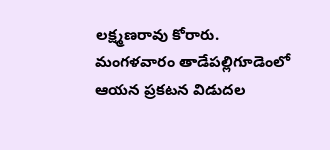లక్ష్మణరావు కోరారు. మంగళవారం తాడేపల్లిగూడెంలో ఆయన ప్రకటన విడుదల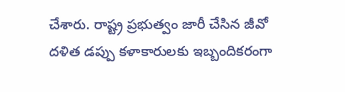చేశారు. రాష్ట్ర ప్రభుత్వం జారీ చేసిన జీవో దళిత డప్పు కళాకారులకు ఇబ్బందికరంగా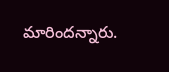మారిందన్నారు.